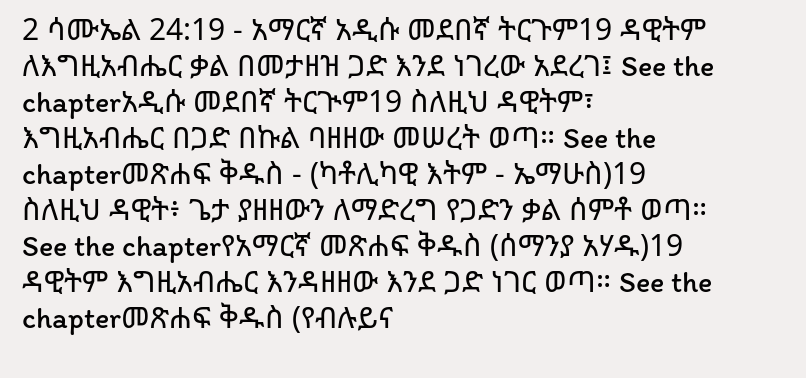2 ሳሙኤል 24:19 - አማርኛ አዲሱ መደበኛ ትርጉም19 ዳዊትም ለእግዚአብሔር ቃል በመታዘዝ ጋድ እንደ ነገረው አደረገ፤ See the chapterአዲሱ መደበኛ ትርጒም19 ስለዚህ ዳዊትም፣ እግዚአብሔር በጋድ በኩል ባዘዘው መሠረት ወጣ። See the chapterመጽሐፍ ቅዱስ - (ካቶሊካዊ እትም - ኤማሁስ)19 ስለዚህ ዳዊት፥ ጌታ ያዘዘውን ለማድረግ የጋድን ቃል ሰምቶ ወጣ። See the chapterየአማርኛ መጽሐፍ ቅዱስ (ሰማንያ አሃዱ)19 ዳዊትም እግዚአብሔር እንዳዘዘው እንደ ጋድ ነገር ወጣ። See the chapterመጽሐፍ ቅዱስ (የብሉይና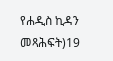የሐዲስ ኪዳን መጻሕፍት)19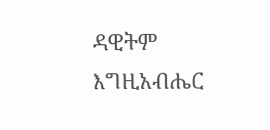ዳዊትም እግዚአብሔር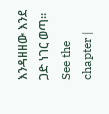እንዳዘዘው እንደ ጋድ ነገር ወጣ። See the chapter |